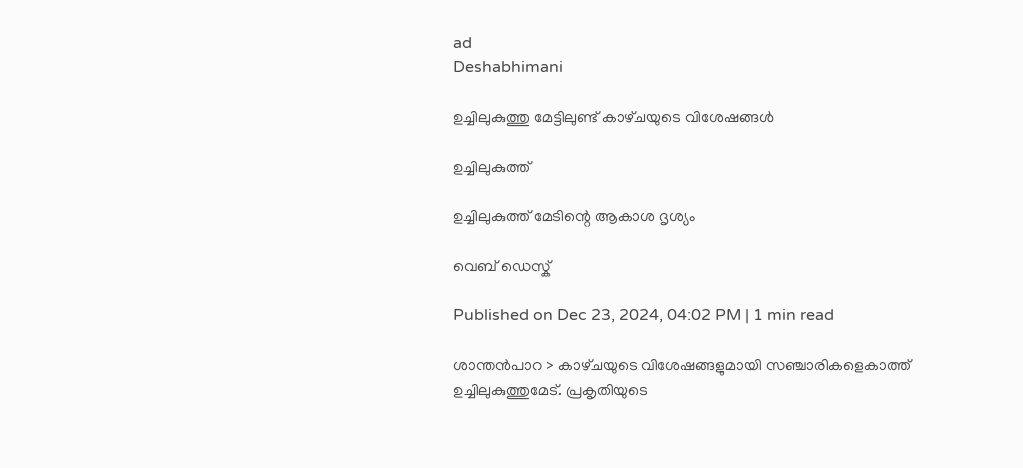ad
Deshabhimani

ഉച്ചിലുകുത്തു മേട്ടിലുണ്ട്‌ കാഴ്‌ചയുടെ വിശേഷങ്ങൾ

ഉച്ചിലുകുത്ത്

ഉച്ചിലുകുത്ത് മേടിന്റെ ആകാശ ദൃശ്യം

വെബ് ഡെസ്ക്

Published on Dec 23, 2024, 04:02 PM | 1 min read

ശാന്തൻപാറ > കാഴ്‌ചയുടെ വിശേഷങ്ങളുമായി സഞ്ചാരികളെകാത്ത്‌ ഉച്ചിലുകുത്തുമേട്‌. പ്രകൃതിയുടെ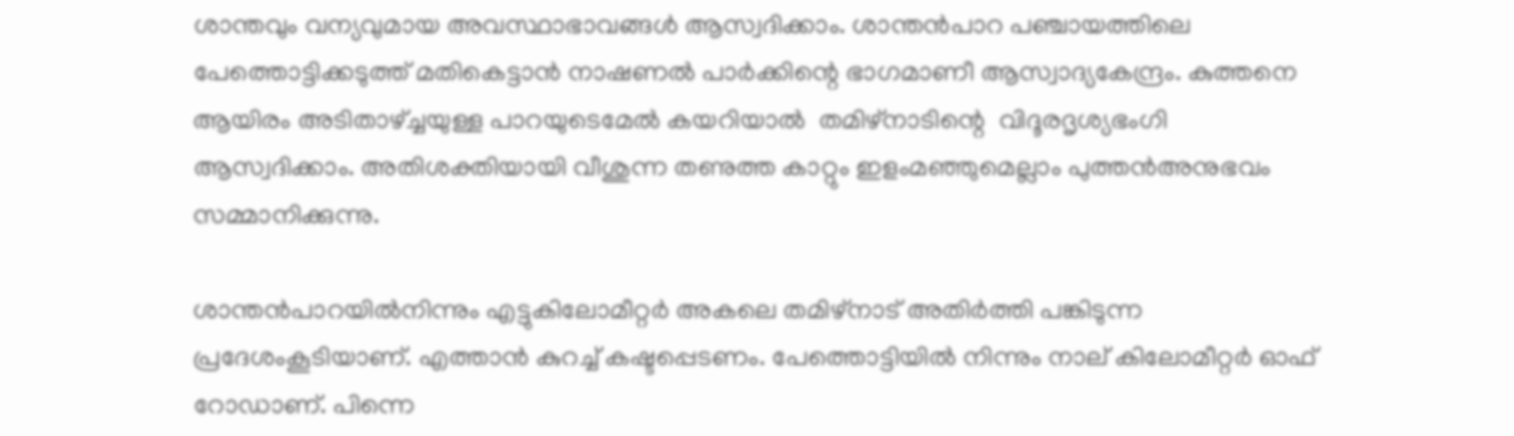ശാന്തവും വന്യവുമായ അവസ്ഥാഭാവങ്ങൾ ആസ്വദിക്കാം. ശാന്തൻപാറ പഞ്ചായത്തിലെ പേത്തൊട്ടിക്കടുത്ത്‌ മതികെട്ടാൻ നാഷണൽ പാർക്കിന്റെ ഭാഗമാണീ ആസ്വാദ്യകേന്ദ്രം. കുത്തനെ ആയിരം അടിതാഴ്ച്ചയുള്ള പാറയുടെമേൽ കയറിയാൽ  തമിഴ്നാടിന്റെ  വിദൂരദൃശ്യഭംഗി ആസ്വദിക്കാം. അതിശക്തിയായി വീശുന്ന തണുത്ത കാറ്റും ഇളംമഞ്ഞുമെല്ലാം പുത്തൻഅനുഭവം സമ്മാനിക്കുന്നു.

ശാന്തൻപാറയിൽനിന്നും എട്ടുകിലോമീറ്റർ അകലെ തമിഴ്നാട് അതിർത്തി പങ്കിടുന്ന പ്രദേശംകൂടിയാണ്‌. എത്താൻ കുറച്ച് കഷ്ടപ്പെടണം. പേത്തൊട്ടിയിൽ നിന്നും നാല്‌ കിലോമീറ്റർ ഓഫ് റോഡാണ്‌. പിന്നെ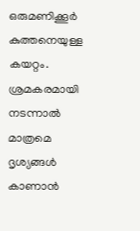ഒരുമണിക്കൂർ കുത്തനെയുള്ള കയറ്റം. ശ്രമകരമായി  നടന്നാൽ മാത്രമെ ദൃശ്യങ്ങൾ കാണാൻ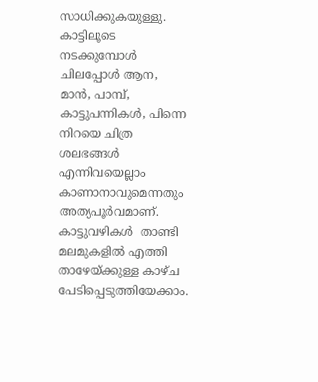സാധിക്കുകയുള്ളു. കാട്ടിലൂടെ നടക്കുമ്പോൾ ചിലപ്പോൾ ആന, മാൻ, പാമ്പ്‌, കാട്ടുപന്നികൾ, പിന്നെ നിറയെ ചിത്ര ശലഭങ്ങൾ എന്നിവയെല്ലാം കാണാനാവുമെന്നതും അത്യപൂർവമാണ്‌. കാട്ടുവഴികൾ  താണ്ടി മലമുകളിൽ എത്തി താഴേയ്‌ക്കുള്ള കാഴ്‌ച പേടിപ്പെടുത്തിയേക്കാം.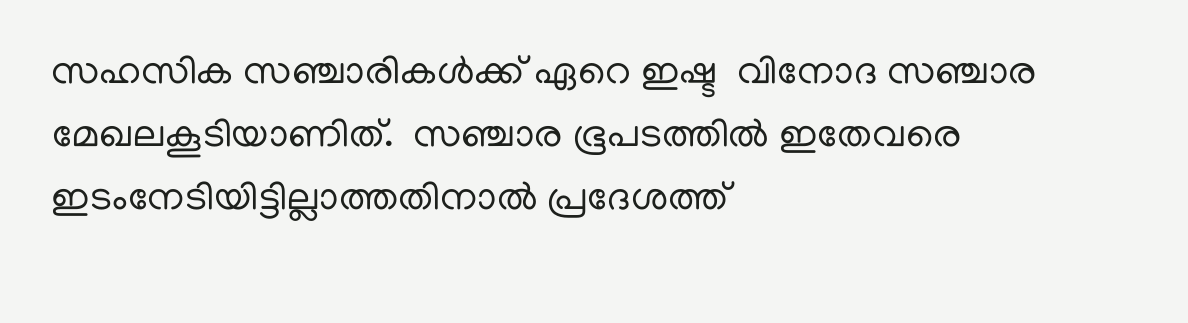സഹസിക സഞ്ചാരികൾക്ക്‌ ഏറെ ഇഷ്ട  വിനോദ സഞ്ചാര മേഖലകൂടിയാണിത്‌.  സഞ്ചാര ഭൂപടത്തിൽ ഇതേവരെ ഇടംനേടിയിട്ടില്ലാത്തതിനാൽ പ്രദേശത്ത്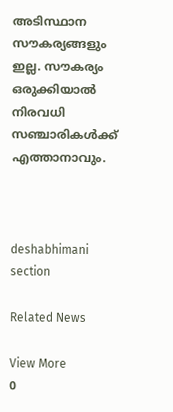അടിസ്ഥാന സൗകര്യങ്ങളും ഇല്ല. സൗകര്യം ഒരുക്കിയാൽ നിരവധി സഞ്ചാരികൾക്ക്‌ എത്താനാവും.



deshabhimani section

Related News

View More
0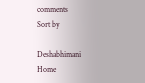comments
Sort by

Deshabhimani
Home